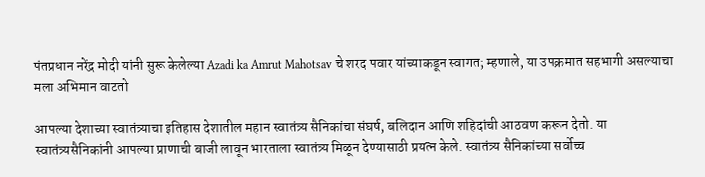पंतप्रधान नरेंद्र मोदी यांनी सुरू केलेल्या Azadi ka Amrut Mahotsav चे शरद पवार यांच्याकडून स्वागत; म्हणाले, या उपक्रमात सहभागी असल्याचा मला अभिमान वाटतो

आपल्या देशाच्या स्वातंत्र्याचा इतिहास देशातील महान स्वातंत्र्य सैनिकांचा संघर्ष, बलिदान आणि शहिदांची आठवण करून देतो. या स्वातंत्र्यसैनिकांनी आपल्या प्राणाची बाजी लावून भारताला स्वातंत्र्य मिळून देण्यासाठी प्रयत्न केले. स्वातंत्र्य सैनिकांच्या सर्वोच्च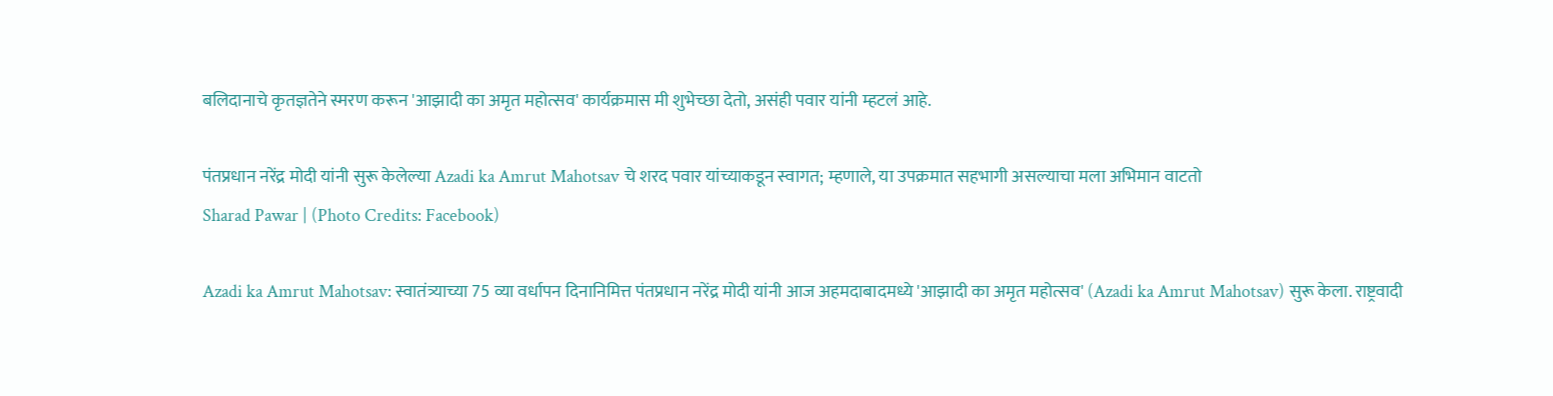बलिदानाचे कृतज्ञतेने स्मरण करून 'आझादी का अमृत महोत्सव' कार्यक्रमास मी शुभेच्छा देतो, असंही पवार यांनी म्हटलं आहे.

पंतप्रधान नरेंद्र मोदी यांनी सुरू केलेल्या Azadi ka Amrut Mahotsav चे शरद पवार यांच्याकडून स्वागत; म्हणाले, या उपक्रमात सहभागी असल्याचा मला अभिमान वाटतो
Sharad Pawar | (Photo Credits: Facebook)

Azadi ka Amrut Mahotsav: स्वातंत्र्याच्या 75 व्या वर्धापन दिनानिमित्त पंतप्रधान नरेंद्र मोदी यांनी आज अहमदाबादमध्ये 'आझादी का अमृत महोत्सव' (Azadi ka Amrut Mahotsav) सुरू केला. राष्ट्रवादी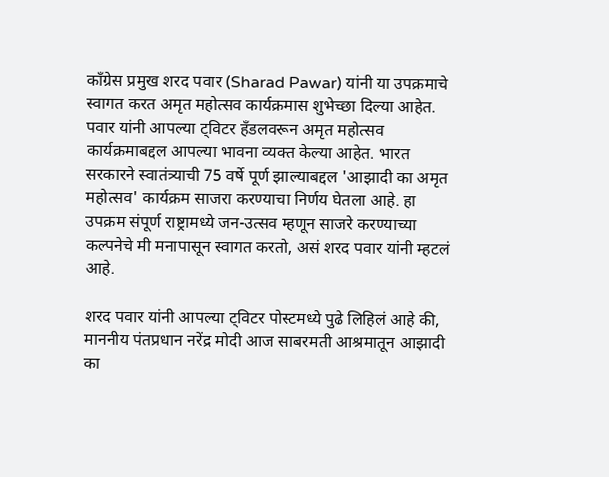काँग्रेस प्रमुख शरद पवार (Sharad Pawar) यांनी या उपक्रमाचे स्वागत करत अमृत महोत्सव कार्यक्रमास शुभेच्छा दिल्या आहेत. पवार यांनी आपल्या ट्विटर हँडलवरून अमृत महोत्सव कार्यक्रमाबद्दल आपल्या भावना व्यक्त केल्या आहेत. भारत सरकारने स्वातंत्र्याची 75 वर्षे पूर्ण झाल्याबद्दल 'आझादी का अमृत महोत्सव' कार्यक्रम साजरा करण्याचा निर्णय घेतला आहे. हा उपक्रम संपूर्ण राष्ट्रामध्ये जन-उत्सव म्हणून साजरे करण्याच्या कल्पनेचे मी मनापासून स्वागत करतो, असं शरद पवार यांनी म्हटलं आहे.

शरद पवार यांनी आपल्या ट्विटर पोस्टमध्ये पुढे लिहिलं आहे की, माननीय पंतप्रधान नरेंद्र मोदी आज साबरमती आश्रमातून आझादी का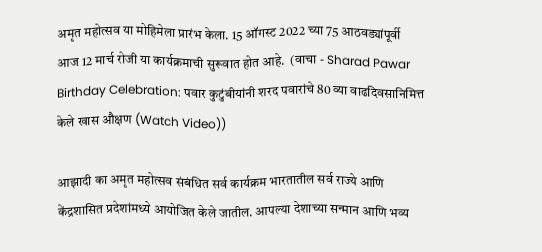अमृत महोत्सव या मोहिमेला प्रारंभ केला. 15 ऑगस्ट 2022 च्या 75 आठवड्यांपूर्वी आज 12 मार्च रोजी या कार्यक्रमाची सुरूवात होत आहे.  (वाचा - Sharad Pawar Birthday Celebration: पवार कुटुंबीयांनी शरद पवारांचे 80 व्या वाढदिवसानिमित्त केले खास औक्षण (Watch Video))

आझादी का अमृत महोत्सव संबंधित सर्व कार्यक्रम भारतातील सर्व राज्ये आणि केंद्रशासित प्रदेशांमध्ये आयोजित केले जातील. आपल्या देशाच्या सन्मान आणि भव्य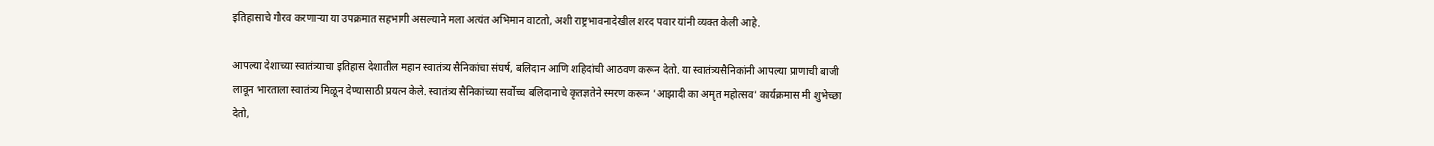इतिहासाचे गौरव करणाऱ्या या उपक्रमात सहभागी असल्याने मला अत्यंत अभिमान वाटतो, अशी राष्ट्रभावनादेखील शरद पवार यांनी व्यक्त केली आहे.

आपल्या देशाच्या स्वातंत्र्याचा इतिहास देशातील महान स्वातंत्र्य सैनिकांचा संघर्ष, बलिदान आणि शहिदांची आठवण करून देतो. या स्वातंत्र्यसैनिकांनी आपल्या प्राणाची बाजी लावून भारताला स्वातंत्र्य मिळून देण्यासाठी प्रयत्न केले. स्वातंत्र्य सैनिकांच्या सर्वोच्च बलिदानाचे कृतज्ञतेने स्मरण करून 'आझादी का अमृत महोत्सव' कार्यक्रमास मी शुभेच्छा देतो,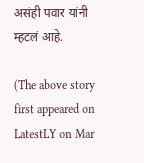असंही पवार यांनी म्हटलं आहे.

(The above story first appeared on LatestLY on Mar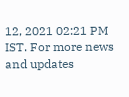12, 2021 02:21 PM IST. For more news and updates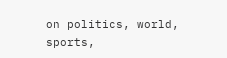on politics, world, sports,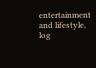entertainment and lifestyle, log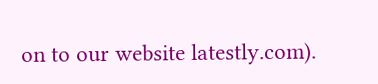on to our website latestly.com).